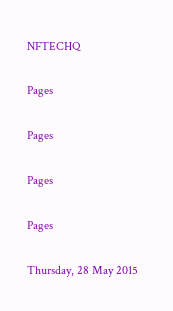NFTECHQ

Pages

Pages

Pages

Pages

Thursday, 28 May 2015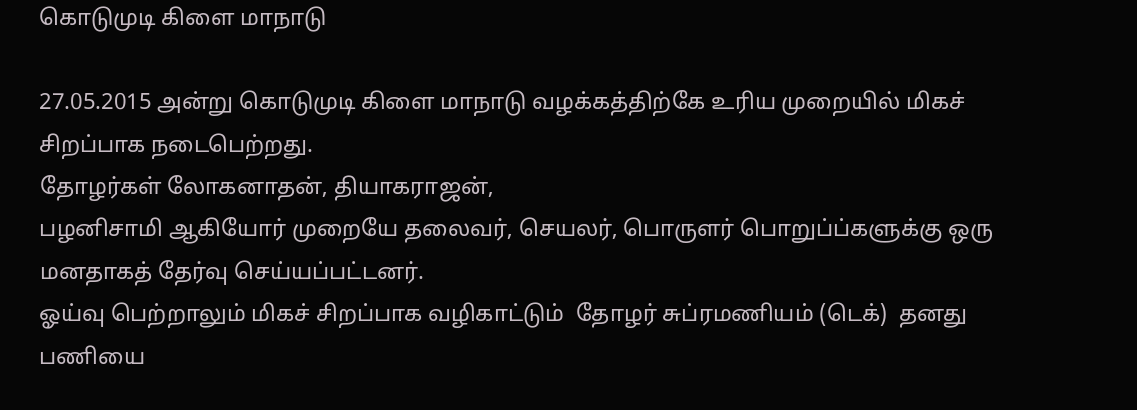கொடுமுடி கிளை மாநாடு

27.05.2015 அன்று கொடுமுடி கிளை மாநாடு வழக்கத்திற்கே உரிய முறையில் மிகச் சிறப்பாக நடைபெற்றது.
தோழர்கள் லோகனாதன், தியாகராஜன்,
பழனிசாமி ஆகியோர் முறையே தலைவர், செயலர், பொருளர் பொறுப்ப்களுக்கு ஒரு மனதாகத் தேர்வு செய்யப்பட்டனர்.
ஓய்வு பெற்றாலும் மிகச் சிறப்பாக வழிகாட்டும்  தோழர் சுப்ரமணியம் (டெக்)  தனது பணியை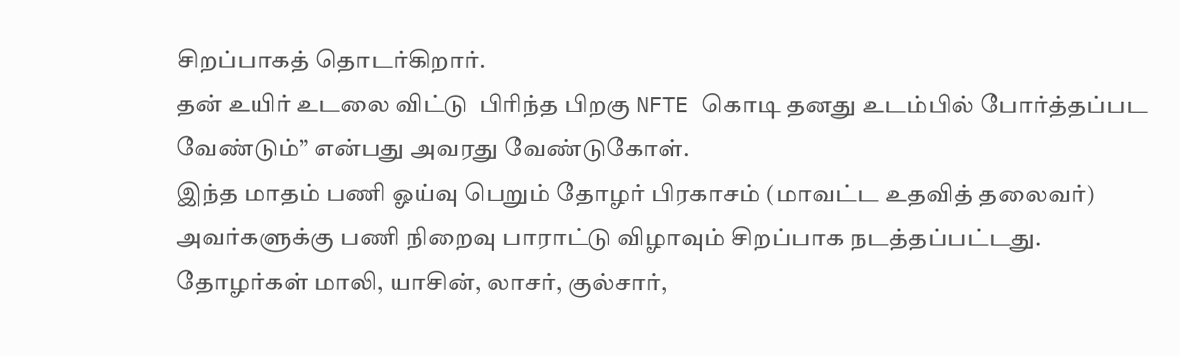சிறப்பாகத் தொடர்கிறார்.
தன் உயிர் உடலை விட்டு  பிரிந்த பிறகு NFTE கொடி தனது உடம்பில் போர்த்தப்பட வேண்டும்” என்பது அவரது வேண்டுகோள்.
இந்த மாதம் பணி ஓய்வு பெறும் தோழர் பிரகாசம் (மாவட்ட உதவித் தலைவர்) அவர்களுக்கு பணி நிறைவு பாராட்டு விழாவும் சிறப்பாக நடத்தப்பட்டது.
தோழர்கள் மாலி, யாசின், லாசர், குல்சார்,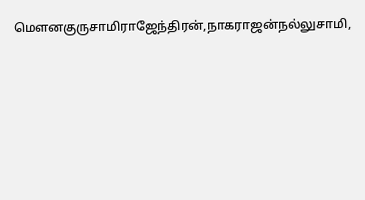மெளனகுருசாமிராஜேந்திரன்,நாகராஜன்நல்லுசாமி,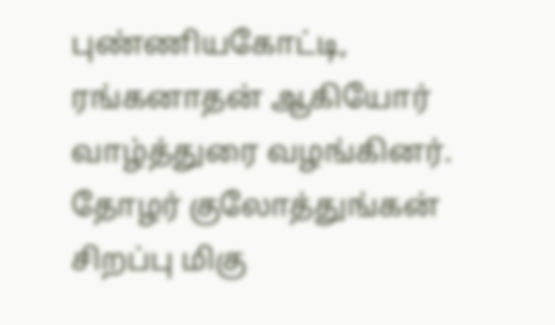புண்ணியகோட்டி, ரங்கனாதன் ஆகியோர் வாழ்த்துரை வழங்கினர். தோழர் குலோத்துங்கன் சிறப்பு மிகு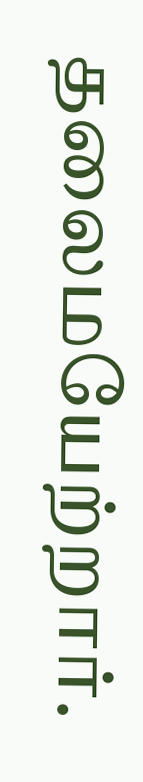தலைமயேற்றார்.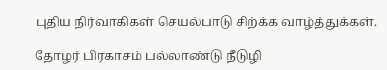புதிய நிர்வாகிகள் செயல்பாடு சிற்க்க வாழ்த்துக்கள்.

தோழர் பிரகாசம் பல்லாண்டு நீடுழி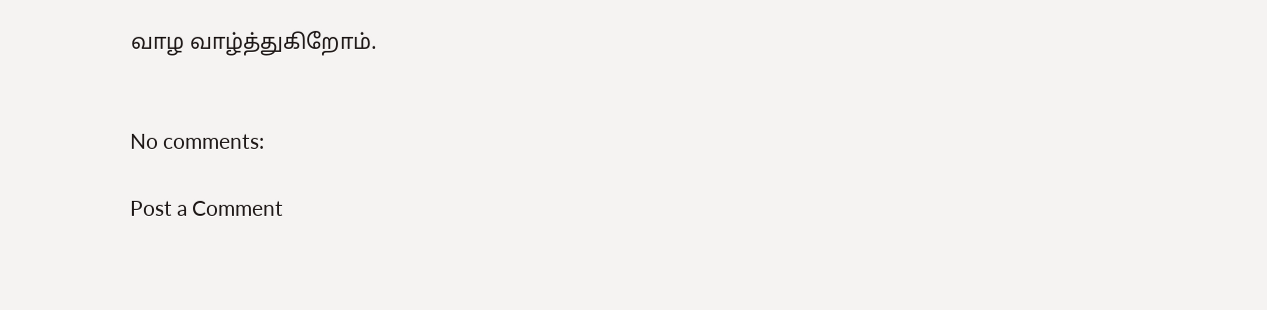வாழ வாழ்த்துகிறோம்.


No comments:

Post a Comment